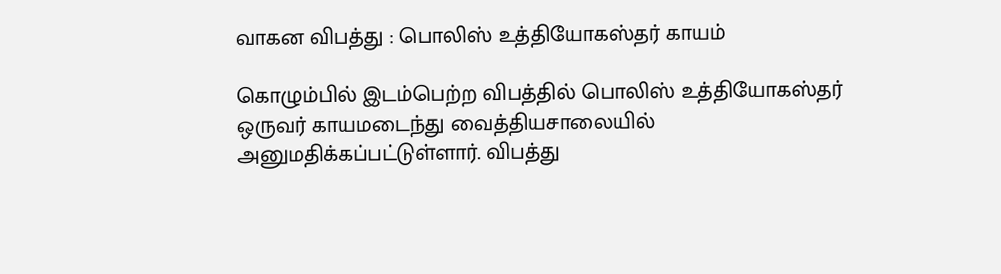வாகன விபத்து : பொலிஸ் உத்தியோகஸ்தர் காயம்

கொழும்பில் இடம்பெற்ற விபத்தில் பொலிஸ் உத்தியோகஸ்தர் ஒருவர் காயமடைந்து வைத்தியசாலையில் அனுமதிக்கப்பட்டுள்ளார். விபத்து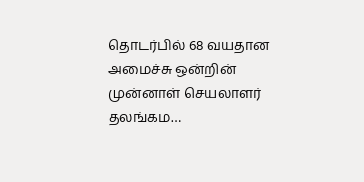தொடர்பில் 68 வயதான அமைச்சு ஒன்றின் முன்னாள் செயலாளர் தலங்கம…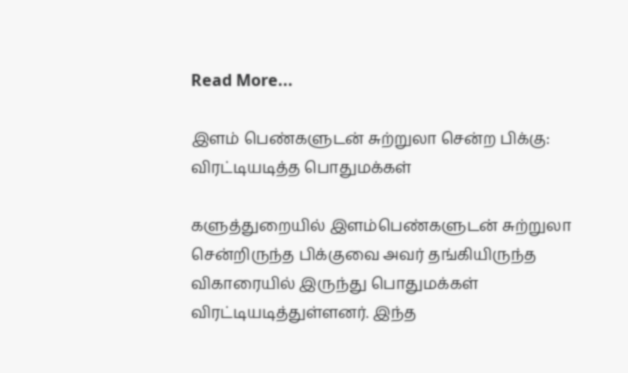Read More...

இளம் பெண்களுடன் சுற்றுலா சென்ற பிக்கு: விரட்டியடித்த பொதுமக்கள்

களுத்துறையில் இளம்பெண்களுடன் சுற்றுலா சென்றிருந்த பிக்குவை அவர் தங்கியிருந்த விகாரையில் இருந்து பொதுமக்கள் விரட்டியடித்துள்ளனர். இந்த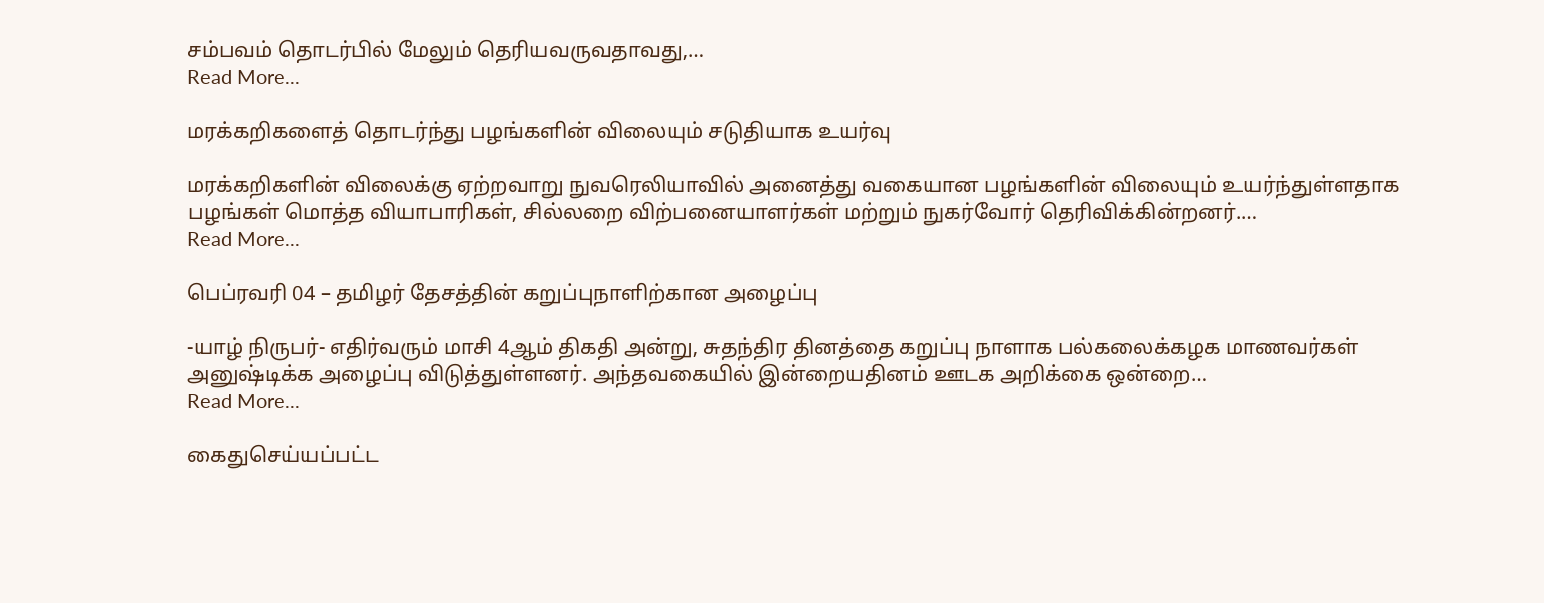சம்பவம் தொடர்பில் மேலும் தெரியவருவதாவது,…
Read More...

மரக்கறிகளைத் தொடர்ந்து பழங்களின் விலையும் சடுதியாக உயர்வு

மரக்கறிகளின் விலைக்கு ஏற்றவாறு நுவரெலியாவில் அனைத்து வகையான பழங்களின் விலையும் உயர்ந்துள்ளதாக பழங்கள் மொத்த வியாபாரிகள், சில்லறை விற்பனையாளர்கள் மற்றும் நுகர்வோர் தெரிவிக்கின்றனர்.…
Read More...

பெப்ரவரி 04 – தமிழர் தேசத்தின் கறுப்புநாளிற்கான அழைப்பு

-யாழ் நிருபர்- எதிர்வரும் மாசி 4ஆம் திகதி அன்று, சுதந்திர தினத்தை கறுப்பு நாளாக பல்கலைக்கழக மாணவர்கள் அனுஷ்டிக்க அழைப்பு விடுத்துள்ளனர். அந்தவகையில் இன்றையதினம் ஊடக அறிக்கை ஒன்றை…
Read More...

கைதுசெய்யப்பட்ட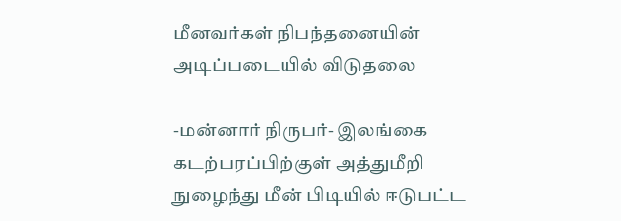மீனவர்கள் நிபந்தனையின் அடிப்படையில் விடுதலை

-மன்னார் நிருபர்- இலங்கை கடற்பரப்பிற்குள் அத்துமீறி நுழைந்து மீன் பிடியில் ஈடுபட்ட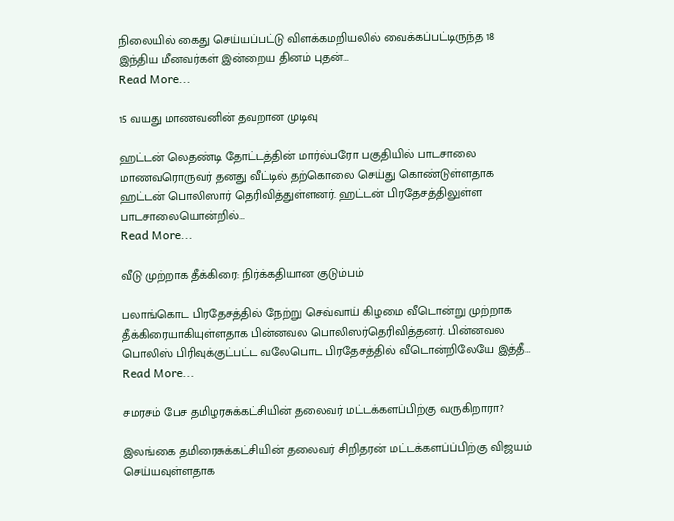நிலையில் கைது செய்யப்பட்டு விளக்கமறியலில் வைக்கப்பட்டிருந்த 18 இந்திய மீனவர்கள் இன்றைய தினம் புதன்…
Read More...

15 வயது மாணவனின் தவறான முடிவு

ஹட்டன் லெதண்டி தோட்டத்தின் மார்ல்பரோ பகுதியில் பாடசாலை மாணவரொருவர் தனது வீட்டில் தற்கொலை செய்து கொண்டுள்ளதாக ஹட்டன் பொலிஸார் தெரிவித்துள்ளனர். ஹட்டன் பிரதேசத்திலுள்ள பாடசாலையொன்றில்…
Read More...

வீடு முற்றாக தீக்கிரை: நிர்க்கதியான குடும்பம்

பலாங்கொட பிரதேசத்தில் நேற்று செவ்வாய் கிழமை வீடொன்று முற்றாக தீக்கிரையாகியுள்ளதாக பின்னவல பொலிஸர்தெரிவித்தனர். பின்னவல பொலிஸ் பிரிவுக்குட்பட்ட வலேபொட பிரதேசத்தில் வீடொன்றிலேயே இத்தீ…
Read More...

சமரசம் பேச தமிழரசுக்கட்சியின் தலைவர் மட்டக்களப்பிற்கு வருகிறாரா?

இலங்கை தமிரைசுக்கட்சியின் தலைவர் சிறிதரன் மட்டக்களப்ப்பிற்கு விஜயம் செய்யவுள்ளதாக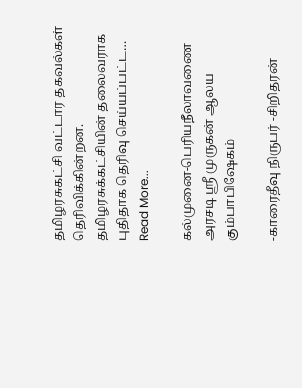தமிழரசுகட்சி வட்டார தகவல்கள் தெரிவிக்கின்றன. தமிழரசுக்கட்சியின் தலைவராக புதிதாக தெரிவு செய்யப்பட்ட…
Read More...

கல்முனை-பெரியநீலாவணை அரசடி ஸ்ரீ முருகன் ஆலய கும்பாபிஷேகம்

-காரைதீவு நிருபர் -சிறிதரன்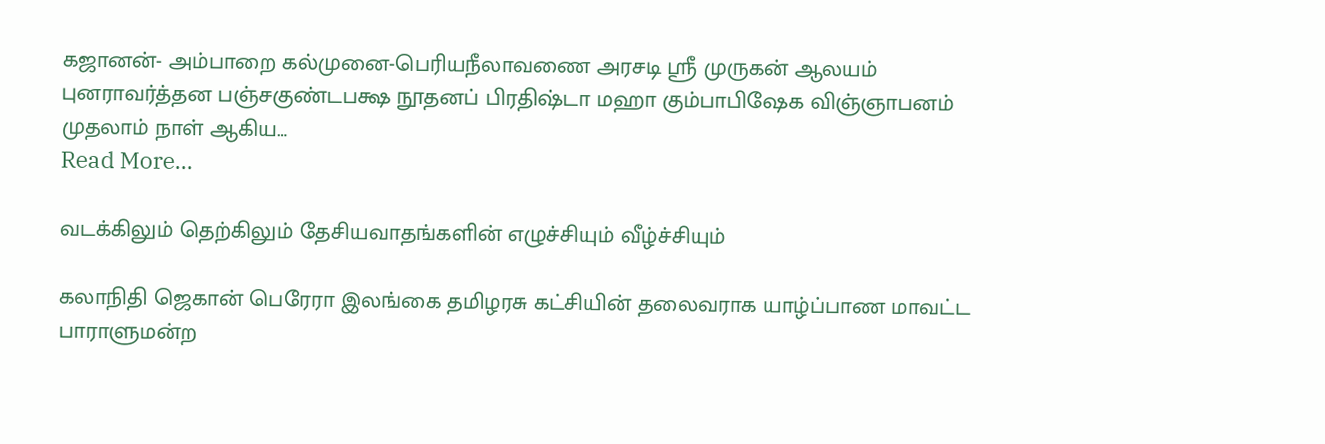கஜானன்- அம்பாறை கல்முனை-பெரியநீலாவணை அரசடி ஸ்ரீ முருகன் ஆலயம் புனராவர்த்தன பஞ்சகுண்டபக்ஷ நூதனப் பிரதிஷ்டா மஹா கும்பாபிஷேக விஞ்ஞாபனம் முதலாம் நாள் ஆகிய…
Read More...

வடக்கிலும் தெற்கிலும் தேசியவாதங்களின் எழுச்சியும் வீழ்ச்சியும்

கலாநிதி ஜெகான் பெரேரா இலங்கை தமிழரசு கட்சியின் தலைவராக யாழ்ப்பாண மாவட்ட பாராளுமன்ற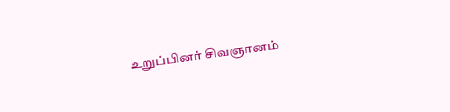உறுப்பினர் சிவஞானம்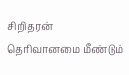சிறிதரன் தெரிவானமை மீண்டும்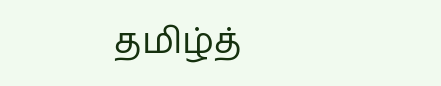தமிழ்த்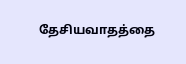தேசியவாதத்தை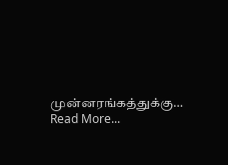முன்னரங்கத்துக்கு…
Read More...